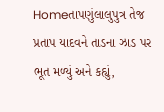Homeતાપણુંલાલુપુત્ર તેજ પ્રતાપ યાદવને તાડના ઝાડ પર ભૂત મળ્યું અને કહ્યું,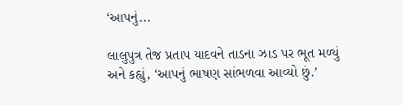‘આપનું...

લાલુપુત્ર તેજ પ્રતાપ યાદવને તાડના ઝાડ પર ભૂત મળ્યું અને કહ્યું, ‘આપનું ભાષણ સાંભળવા આવ્યો છું.’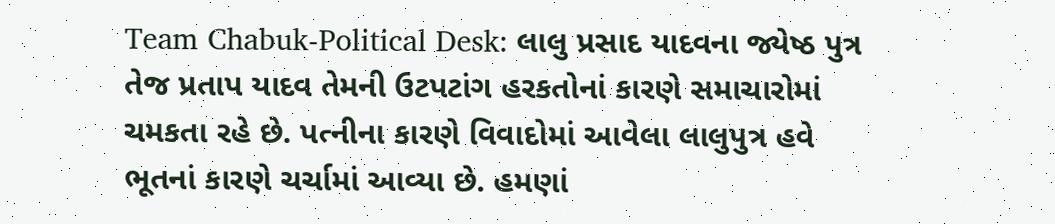Team Chabuk-Political Desk: લાલુ પ્રસાદ યાદવના જ્યેષ્ઠ પુત્ર તેજ પ્રતાપ યાદવ તેમની ઉટપટાંગ હરકતોનાં કારણે સમાચારોમાં ચમકતા રહે છે. પત્નીના કારણે વિવાદોમાં આવેલા લાલુપુત્ર હવે ભૂતનાં કારણે ચર્ચામાં આવ્યા છે. હમણાં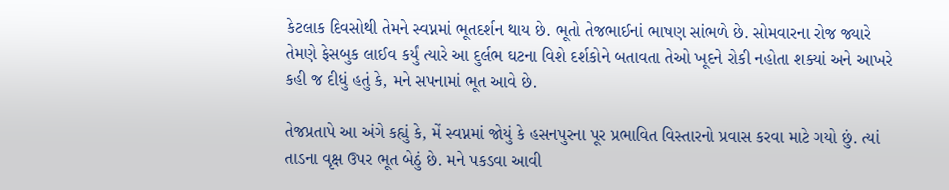કેટલાક દિવસોથી તેમને સ્વપ્નમાં ભૂતદર્શન થાય છે. ભૂતો તેજભાઈનાં ભાષણ સાંભળે છે. સોમવારના રોજ જ્યારે તેમણે ફેસબુક લાઈવ કર્યું ત્યારે આ દુર્લભ ઘટના વિશે દર્શકોને બતાવતા તેઓ ખૂદને રોકી નહોતા શક્યાં અને આખરે કહી જ દીધું હતું કે, મને સપનામાં ભૂત આવે છે.

તેજપ્રતાપે આ અંગે કહ્યું કે, મેં સ્વપ્નમાં જોયું કે હસનપુરના પૂર પ્રભાવિત વિસ્તારનો પ્રવાસ કરવા માટે ગયો છું. ત્યાં તાડના વૃક્ષ ઉપર ભૂત બેઠું છે. મને પકડવા આવી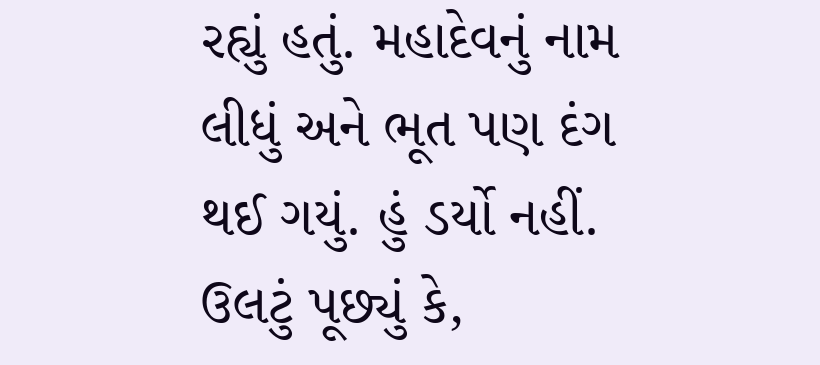રહ્યું હતું. મહાદેવનું નામ લીધું અને ભૂત પણ દંગ થઈ ગયું. હું ડર્યો નહીં. ઉલટું પૂછ્યું કે,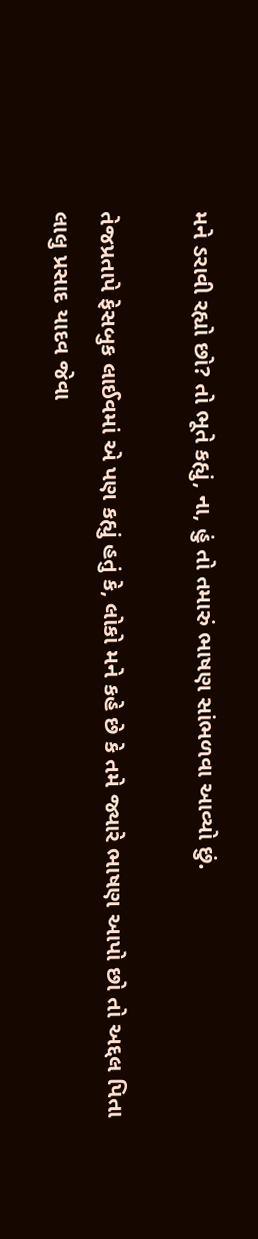મને ડરાવી રહ્યો છો? તો ભૂતે કહ્યું, ના, હું તો તમારું ભાષણ સાંભળવા આવ્યો છું.

તેજપ્રતાપે ફેસબુક લાઈવમાં એ પણ કહ્યું હતું કે, લોકો મને કહે છે કે તમે જ્યારે ભાષણ આપો છો તો અદ્દલ પિતા લાલુ પ્રસાદ યાદવ જેવા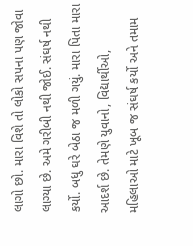લાગો છો. મારા વિશે તો લોકો સપના પણ જોવા લાગ્યા છે. અમે ગરીબી નથી જોઈ. સંઘર્ષ નથી કર્યો. બધુ ઘરે બેઠા જ મળી ગયું. મારા પિતા મારા આદર્શ છે. તેમણે યુવાનો, વિદ્યાર્થીઓ, મહિલાઓ માટે ખૂબ જ સંઘર્ષ કર્યો અને તમામ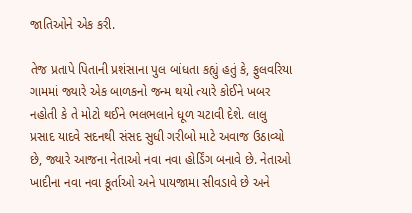જાતિઓને એક કરી.

તેજ પ્રતાપે પિતાની પ્રશંસાના પુલ બાંધતા કહ્યું હતું કે, ફુલવરિયા ગામમાં જ્યારે એક બાળકનો જન્મ થયો ત્યારે કોઈને ખબર નહોતી કે તે મોટો થઈને ભલભલાને ધૂળ ચટાવી દેશે. લાલુ પ્રસાદ યાદવે સદનથી સંસદ સુધી ગરીબો માટે અવાજ ઉઠાવ્યો છે, જ્યારે આજના નેતાઓ નવા નવા હોર્ડિંગ બનાવે છે. નેતાઓ ખાદીના નવા નવા કૂર્તાઓ અને પાયજામા સીવડાવે છે અને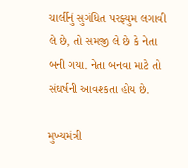ચાર્લીનું સુગંધિત પરફ્યુમ લગાવી લે છે, તો સમજી લે છે કે નેતા બની ગયા. નેતા બનવા માટે તો સંઘર્ષની આવશ્કતા હોય છે.

મુખ્યમંત્રી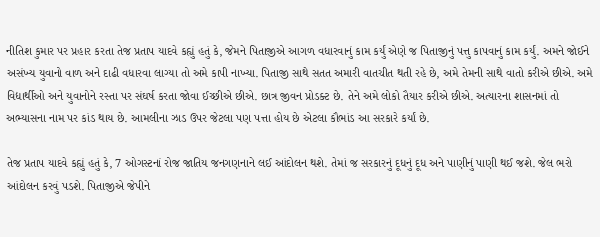નીતિશ કુમાર પર પ્રહાર કરતા તેજ પ્રતાપ યાદવે કહ્યું હતું કે, જેમને પિતાજીએ આગળ વધારવાનું કામ કર્યું એણે જ પિતાજીનું પત્તુ કાપવાનું કામ કર્યું. અમને જોઈને અસંખ્ય યુવાનો વાળ અને દાઢી વધારવા લાગ્યા તો અમે કાપી નાખ્યા. પિતાજી સાથે સતત અમારી વાતચીત થતી રહે છે, અમે તેમની સાથે વાતો કરીએ છીએ. અમે વિદ્યાર્થીઓ અને યુવાનોને રસ્તા પર સંઘર્ષ કરતા જોવા ઈચ્છીએ છીએ. છાત્ર જીવન પ્રોડક્ટ છે. તેને અમે લોકો તૈયાર કરીએ છીએ. અત્યારના શાસનમાં તો અભ્યાસના નામ પર કાંડ થાય છે. આમલીના ઝાડ ઉપર જેટલા પણ પત્તા હોય છે એટલા કૌભાંડ આ સરકારે કર્યાં છે.

તેજ પ્રતાપ યાદવે કહ્યું હતું કે, 7 ઓગસ્ટનાં રોજ જાતિય જનગણનાને લઈ આંદોલન થશે. તેમાં જ સરકારનું દૂધનું દૂધ અને પાણીનું પાણી થઈ જશે. જેલ ભરો આંદોલન કરવું પડશે. પિતાજીએ જેપીને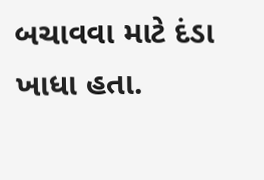બચાવવા માટે દંડા ખાધા હતા.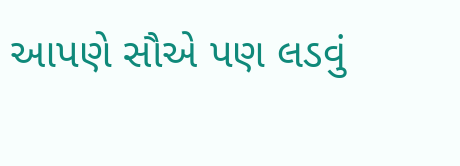આપણે સૌએ પણ લડવું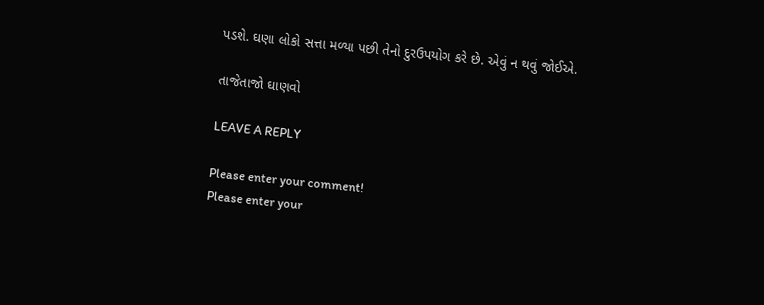પડશે. ઘણા લોકો સત્તા મળ્યા પછી તેનો દુરઉપયોગ કરે છે. એવું ન થવું જોઈએ.

તાજેતાજો ઘાણવો

LEAVE A REPLY

Please enter your comment!
Please enter your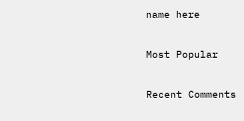name here

Most Popular

Recent Comments